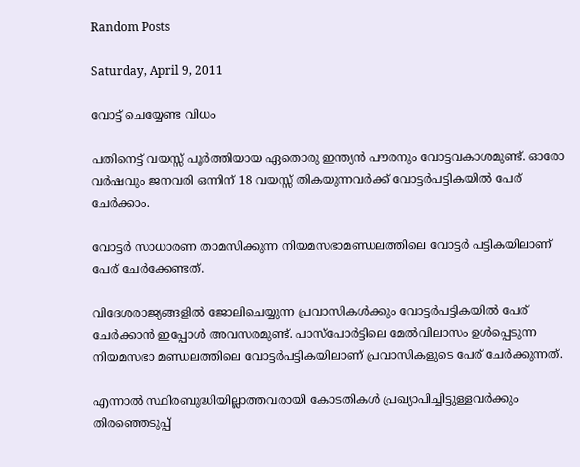Random Posts

Saturday, April 9, 2011

വോട്ട് ചെയ്യേണ്ട വിധം

പതിനെട്ട് വയസ്സ് പൂര്‍ത്തിയായ ഏതൊരു ഇന്ത്യന്‍ പൗരനും വോട്ടവകാശമുണ്ട്. ഓരോ വര്‍ഷവും ജനവരി ഒന്നിന് 18 വയസ്സ് തികയുന്നവര്‍ക്ക് വോട്ടര്‍പട്ടികയില്‍ പേര് ചേര്‍ക്കാം.

വോട്ടര്‍ സാധാരണ താമസിക്കുന്ന നിയമസഭാമണ്ഡലത്തിലെ വോട്ടര്‍ പട്ടികയിലാണ് പേര് ചേര്‍ക്കേണ്ടത്.

വിദേശരാജ്യങ്ങളില്‍ ജോലിചെയ്യുന്ന പ്രവാസികള്‍ക്കും വോട്ടര്‍പട്ടികയില്‍ പേര് ചേര്‍ക്കാന്‍ ഇപ്പോള്‍ അവസരമുണ്ട്. പാസ്‌പോര്‍ട്ടിലെ മേല്‍വിലാസം ഉള്‍പ്പെടുന്ന നിയമസഭാ മണ്ഡലത്തിലെ വോട്ടര്‍പട്ടികയിലാണ് പ്രവാസികളുടെ പേര് ചേര്‍ക്കുന്നത്.

എന്നാല്‍ സ്ഥിരബുദ്ധിയില്ലാത്തവരായി കോടതികള്‍ പ്രഖ്യാപിച്ചിട്ടുള്ളവര്‍ക്കും തിരഞ്ഞെടുപ്പ്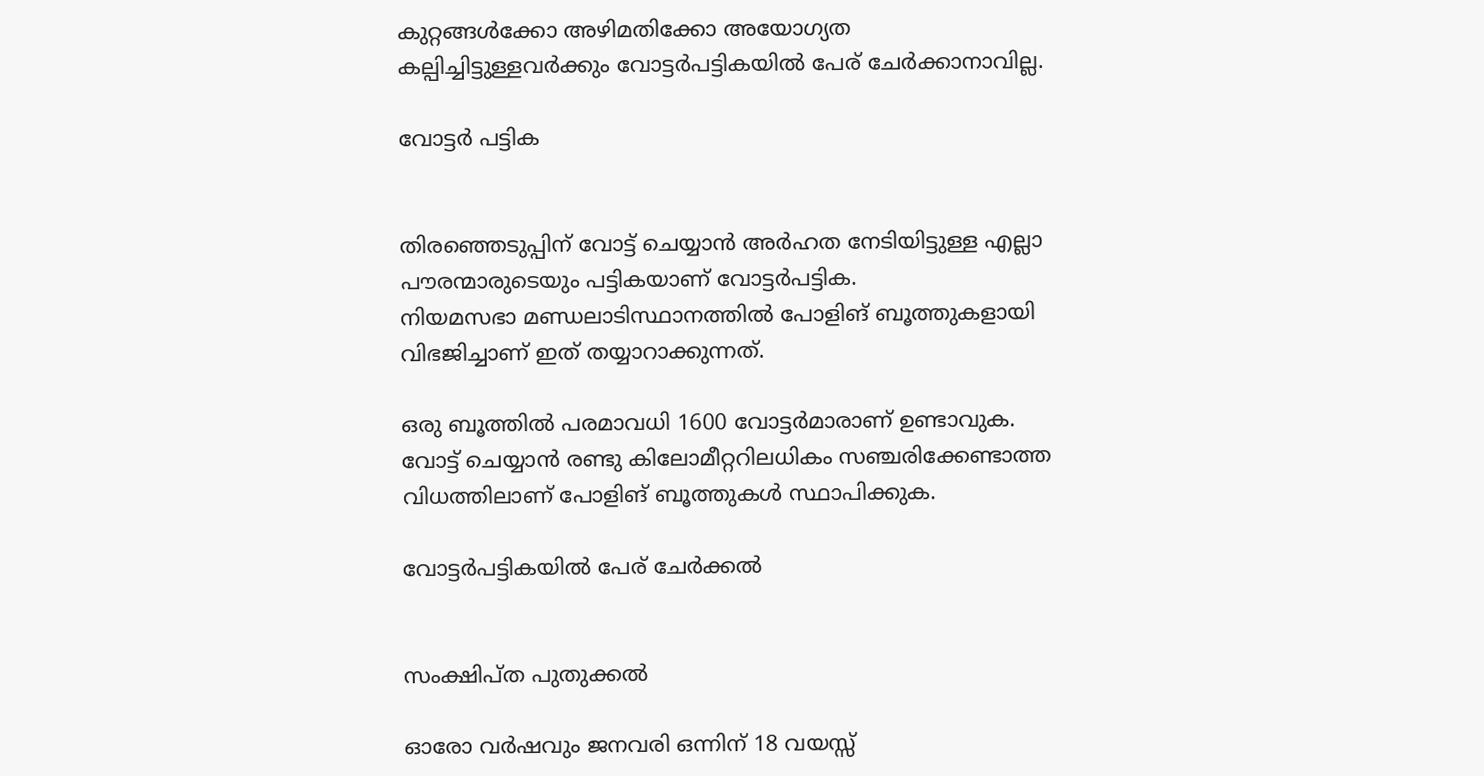കുറ്റങ്ങള്‍ക്കോ അഴിമതിക്കോ അയോഗ്യത കല്പിച്ചിട്ടുള്ളവര്‍ക്കും വോട്ടര്‍പട്ടികയില്‍ പേര് ചേര്‍ക്കാനാവില്ല.

വോട്ടര്‍ പട്ടിക


തിരഞ്ഞെടുപ്പിന് വോട്ട് ചെയ്യാന്‍ അര്‍ഹത നേടിയിട്ടുള്ള എല്ലാ പൗരന്മാരുടെയും പട്ടികയാണ് വോട്ടര്‍പട്ടിക.
നിയമസഭാ മണ്ഡലാടിസ്ഥാനത്തില്‍ പോളിങ് ബൂത്തുകളായി വിഭജിച്ചാണ് ഇത് തയ്യാറാക്കുന്നത്.

ഒരു ബൂത്തില്‍ പരമാവധി 1600 വോട്ടര്‍മാരാണ് ഉണ്ടാവുക.
വോട്ട് ചെയ്യാന്‍ രണ്ടു കിലോമീറ്ററിലധികം സഞ്ചരിക്കേണ്ടാത്ത വിധത്തിലാണ് പോളിങ് ബൂത്തുകള്‍ സ്ഥാപിക്കുക.

വോട്ടര്‍പട്ടികയില്‍ പേര് ചേര്‍ക്കല്‍


സംക്ഷിപ്ത പുതുക്കല്‍

ഓരോ വര്‍ഷവും ജനവരി ഒന്നിന് 18 വയസ്സ്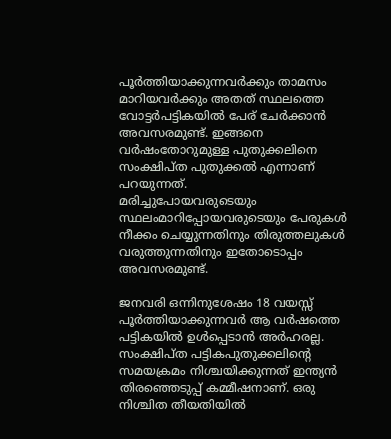പൂര്‍ത്തിയാക്കുന്നവര്‍ക്കും താമസം മാറിയവര്‍ക്കും അതത് സ്ഥലത്തെ വോട്ടര്‍പട്ടികയില്‍ പേര് ചേര്‍ക്കാന്‍ അവസരമുണ്ട്. ഇങ്ങനെ വര്‍ഷംതോറുമുള്ള പുതുക്കലിനെ സംക്ഷിപ്ത പുതുക്കല്‍ എന്നാണ് പറയുന്നത്.
മരിച്ചുപോയവരുടെയും സ്ഥലംമാറിപ്പോയവരുടെയും പേരുകള്‍ നീക്കം ചെയ്യുന്നതിനും തിരുത്തലുകള്‍ വരുത്തുന്നതിനും ഇതോടൊപ്പം അവസരമുണ്ട്.

ജനവരി ഒന്നിനുശേഷം 18 വയസ്സ് പൂര്‍ത്തിയാക്കുന്നവര്‍ ആ വര്‍ഷത്തെ പട്ടികയില്‍ ഉള്‍പ്പെടാന്‍ അര്‍ഹരല്ല. സംക്ഷിപ്ത പട്ടികപുതുക്കലിന്റെ സമയക്രമം നിശ്ചയിക്കുന്നത് ഇന്ത്യന്‍ തിരഞ്ഞെടുപ്പ് കമ്മീഷനാണ്. ഒരു നിശ്ചിത തീയതിയില്‍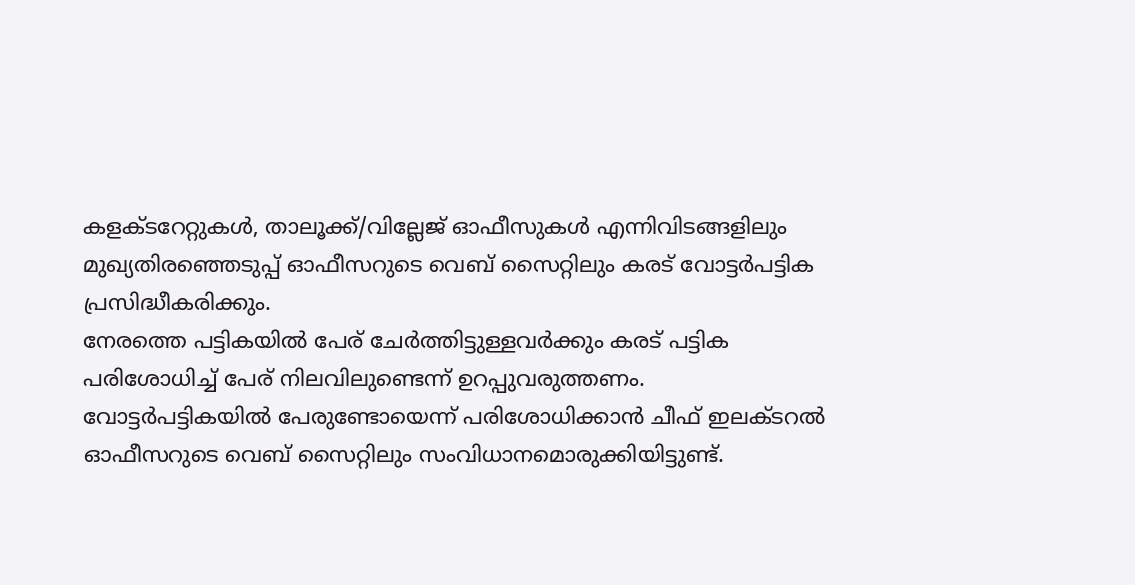കളക്ടറേറ്റുകള്‍, താലൂക്ക്/വില്ലേജ് ഓഫീസുകള്‍ എന്നിവിടങ്ങളിലും മുഖ്യതിരഞ്ഞെടുപ്പ് ഓഫീസറുടെ വെബ് സൈറ്റിലും കരട് വോട്ടര്‍പട്ടിക പ്രസിദ്ധീകരിക്കും.
നേരത്തെ പട്ടികയില്‍ പേര് ചേര്‍ത്തിട്ടുള്ളവര്‍ക്കും കരട് പട്ടിക പരിശോധിച്ച് പേര് നിലവിലുണ്ടെന്ന് ഉറപ്പുവരുത്തണം.
വോട്ടര്‍പട്ടികയില്‍ പേരുണ്ടോയെന്ന് പരിശോധിക്കാന്‍ ചീഫ് ഇലക്ടറല്‍ ഓഫീസറുടെ വെബ് സൈറ്റിലും സംവിധാനമൊരുക്കിയിട്ടുണ്ട്.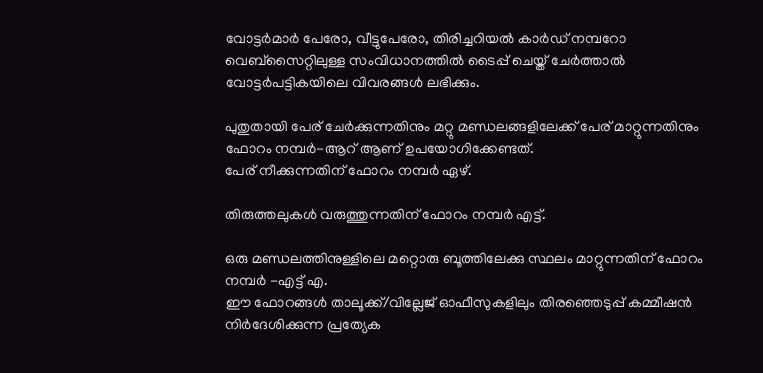വോട്ടര്‍മാര്‍ പേരോ, വീട്ടുപേരോ, തിരിച്ചറിയല്‍ കാര്‍ഡ് നമ്പറോ വെബ്‌സൈറ്റിലുള്ള സംവിധാനത്തില്‍ ടൈപ്പ് ചെയ്ത് ചേര്‍ത്താല്‍ വോട്ടര്‍പട്ടികയിലെ വിവരങ്ങള്‍ ലഭിക്കും.

പുതുതായി പേര് ചേര്‍ക്കുന്നതിനും മറ്റു മണ്ഡലങ്ങളിലേക്ക് പേര് മാറ്റുന്നതിനും ഫോറം നമ്പര്‍-ആറ് ആണ് ഉപയോഗിക്കേണ്ടത്.
പേര് നീക്കുന്നതിന് ഫോറം നമ്പര്‍ ഏഴ്.

തിരുത്തലുകള്‍ വരുത്തുന്നതിന് ഫോറം നമ്പര്‍ എട്ട്.

ഒരു മണ്ഡലത്തിനുള്ളിലെ മറ്റൊരു ബൂത്തിലേക്കു സ്ഥലം മാറ്റുന്നതിന് ഫോറം നമ്പര്‍ -എട്ട് എ.
ഈ ഫോറങ്ങള്‍ താലൂക്ക്/വില്ലേജ് ഓഫീസുകളിലും തിരഞ്ഞെടുപ്പ് കമ്മീഷന്‍ നിര്‍ദേശിക്കുന്ന പ്രത്യേക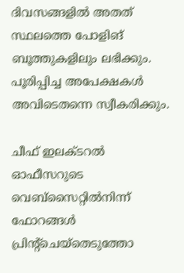ദിവസങ്ങളില്‍ അതത് സ്ഥലത്തെ പോളിങ് ബൂത്തുകളിലും ലഭിക്കും. പൂരിപ്പിച്ച അപേക്ഷകള്‍ അവിടെതന്നെ സ്വീകരിക്കും.

ചീഫ് ഇലക്ടറല്‍ ഓഫീസറുടെ വെബ്‌സൈറ്റില്‍നിന്ന് ഫോറങ്ങള്‍ പ്രിന്റ്‌ചെയ്‌തെടുത്തോ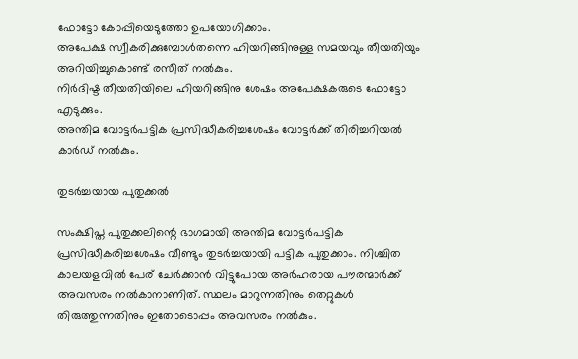ഫോട്ടോ കോപ്പിയെടുത്തോ ഉപയോഗിക്കാം.
അപേക്ഷ സ്വീകരിക്കുമ്പോള്‍തന്നെ ഹിയറിങ്ങിനുള്ള സമയവും തീയതിയും അറിയിച്ചുകൊണ്ട് രസീത് നല്‍കും.
നിര്‍ദിഷ്ട തീയതിയിലെ ഹിയറിങ്ങിനു ശേഷം അപേക്ഷകരുടെ ഫോട്ടോ എടുക്കും.
അന്തിമ വോട്ടര്‍പട്ടിക പ്രസിദ്ധീകരിച്ചശേഷം വോട്ടര്‍ക്ക് തിരിച്ചറിയല്‍ കാര്‍ഡ് നല്‍കും.

തുടര്‍ച്ചയായ പുതുക്കല്‍

സംക്ഷിപ്ത പുതുക്കലിന്റെ ഭാഗമായി അന്തിമ വോട്ടര്‍പട്ടിക പ്രസിദ്ധീകരിച്ചശേഷം വീണ്ടും തുടര്‍ച്ചയായി പട്ടിക പുതുക്കാം. നിശ്ചിത കാലയളവില്‍ പേര് ചേര്‍ക്കാന്‍ വിട്ടുപോയ അര്‍ഹരായ പൗരന്മാര്‍ക്ക് അവസരം നല്‍കാനാണിത്. സ്ഥലം മാറുന്നതിനും തെറ്റുകള്‍ തിരുത്തുന്നതിനും ഇതോടൊപ്പം അവസരം നല്‍കും.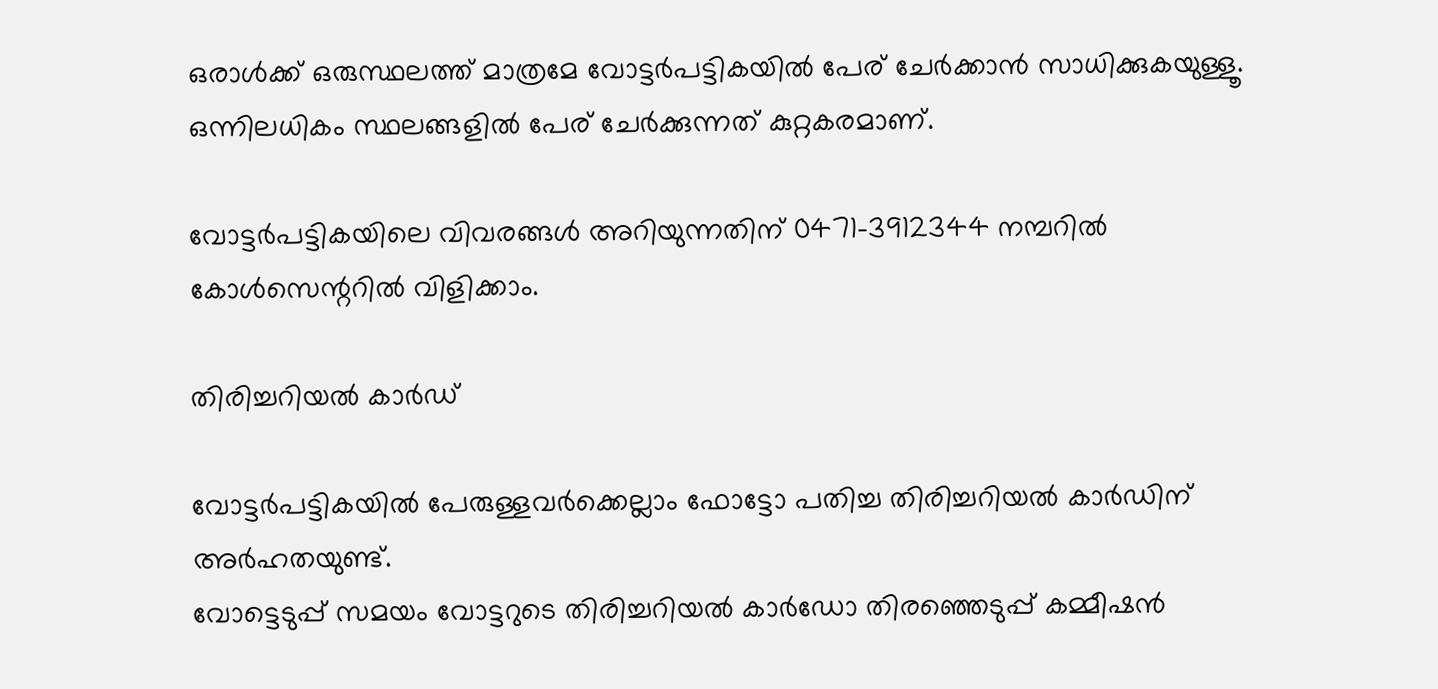ഒരാള്‍ക്ക് ഒരുസ്ഥലത്ത് മാത്രമേ വോട്ടര്‍പട്ടികയില്‍ പേര് ചേര്‍ക്കാന്‍ സാധിക്കുകയുള്ളൂ. ഒന്നിലധികം സ്ഥലങ്ങളില്‍ പേര് ചേര്‍ക്കുന്നത് കുറ്റകരമാണ്.

വോട്ടര്‍പട്ടികയിലെ വിവരങ്ങള്‍ അറിയുന്നതിന് 0471-3912344 നമ്പറില്‍ കോള്‍സെന്ററില്‍ വിളിക്കാം.

തിരിച്ചറിയല്‍ കാര്‍ഡ്

വോട്ടര്‍പട്ടികയില്‍ പേരുള്ളവര്‍ക്കെല്ലാം ഫോട്ടോ പതിച്ച തിരിച്ചറിയല്‍ കാര്‍ഡിന് അര്‍ഹതയുണ്ട്.
വോട്ടെടുപ്പ് സമയം വോട്ടറുടെ തിരിച്ചറിയല്‍ കാര്‍ഡോ തിരഞ്ഞെടുപ്പ് കമ്മീഷന്‍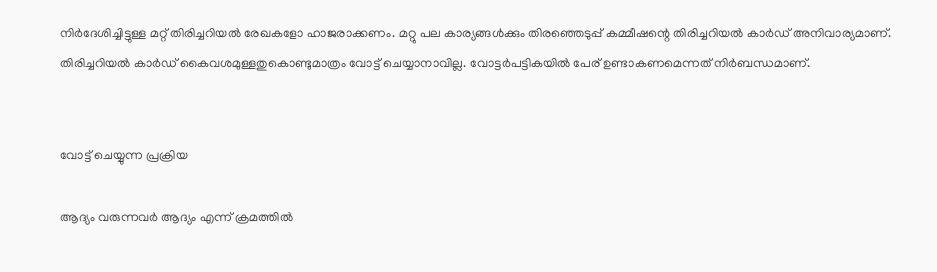നിര്‍ദേശിച്ചിട്ടുള്ള മറ്റ് തിരിച്ചറിയല്‍ രേഖകളോ ഹാജരാക്കണം. മറ്റു പല കാര്യങ്ങള്‍ക്കും തിരഞ്ഞെടുപ്പ് കമ്മീഷന്റെ തിരിച്ചറിയല്‍ കാര്‍ഡ് അനിവാര്യമാണ്.
തിരിച്ചറിയല്‍ കാര്‍ഡ് കൈവശമുള്ളതുകൊണ്ടുമാത്രം വോട്ട് ചെയ്യാനാവില്ല. വോട്ടര്‍പട്ടികയില്‍ പേര് ഉണ്ടാകണമെന്നത് നിര്‍ബന്ധമാണ്.


വോട്ട് ചെയ്യുന്ന പ്രക്രിയ

ആദ്യം വരുന്നവര്‍ ആദ്യം എന്ന് ക്രമത്തില്‍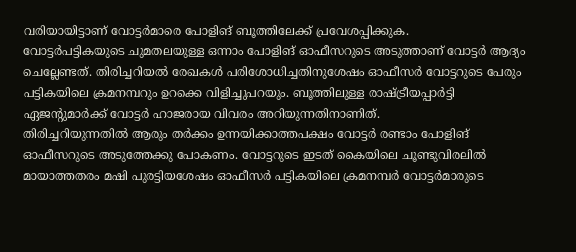വരിയായിട്ടാണ് വോട്ടര്‍മാരെ പോളിങ് ബൂത്തിലേക്ക് പ്രവേശപ്പിക്കുക.
വോട്ടര്‍പട്ടികയുടെ ചുമതലയുള്ള ഒന്നാം പോളിങ് ഓഫീസറുടെ അടുത്താണ് വോട്ടര്‍ ആദ്യം ചെല്ലേണ്ടത്. തിരിച്ചറിയല്‍ രേഖകള്‍ പരിശോധിച്ചതിനുശേഷം ഓഫീസര്‍ വോട്ടറുടെ പേരും പട്ടികയിലെ ക്രമനമ്പറും ഉറക്കെ വിളിച്ചുപറയും. ബൂത്തിലുള്ള രാഷ്ട്രീയപ്പാര്‍ട്ടി ഏജന്റുമാര്‍ക്ക് വോട്ടര്‍ ഹാജരായ വിവരം അറിയുന്നതിനാണിത്.
തിരിച്ചറിയുന്നതില്‍ ആരും തര്‍ക്കം ഉന്നയിക്കാത്തപക്ഷം വോട്ടര്‍ രണ്ടാം പോളിങ് ഓഫീസറുടെ അടുത്തേക്കു പോകണം. വോട്ടറുടെ ഇടത് കൈയിലെ ചൂണ്ടുവിരലില്‍ മായാത്തതരം മഷി പുരട്ടിയശേഷം ഓഫീസര്‍ പട്ടികയിലെ ക്രമനമ്പര്‍ വോട്ടര്‍മാരുടെ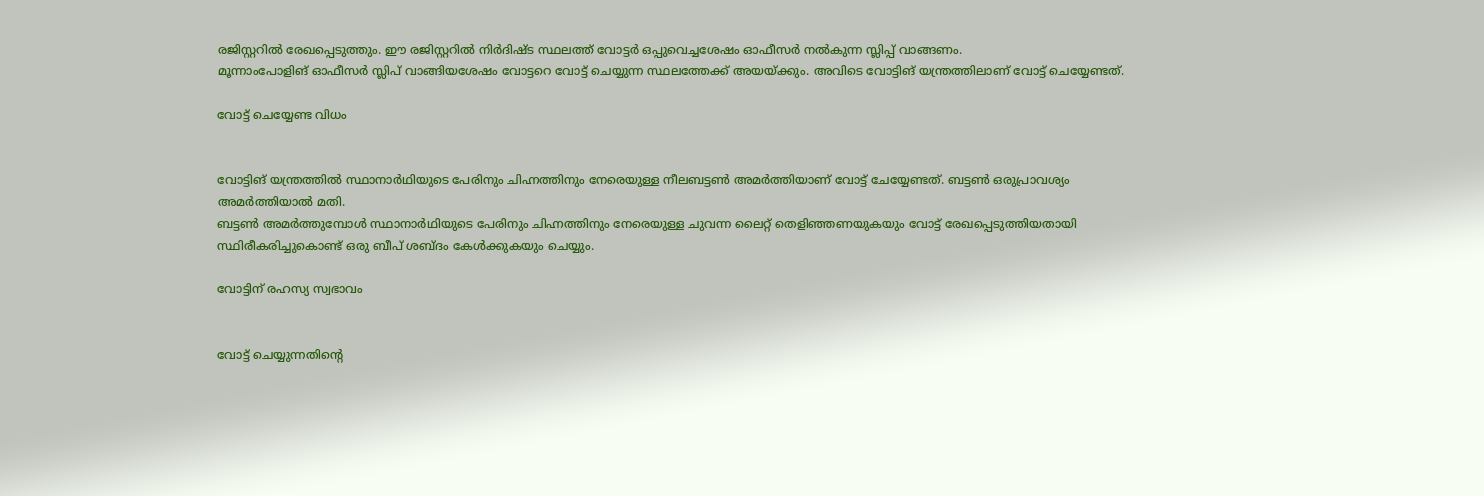രജിസ്റ്ററില്‍ രേഖപ്പെടുത്തും. ഈ രജിസ്റ്ററില്‍ നിര്‍ദിഷ്ട സ്ഥലത്ത് വോട്ടര്‍ ഒപ്പുവെച്ചശേഷം ഓഫീസര്‍ നല്‍കുന്ന സ്ലിപ്പ് വാങ്ങണം.
മൂന്നാംപോളിങ് ഓഫീസര്‍ സ്ലിപ് വാങ്ങിയശേഷം വോട്ടറെ വോട്ട് ചെയ്യുന്ന സ്ഥലത്തേക്ക് അയയ്ക്കും. അവിടെ വോട്ടിങ് യന്ത്രത്തിലാണ് വോട്ട് ചെയ്യേണ്ടത്.

വോട്ട് ചെയ്യേണ്ട വിധം


വോട്ടിങ് യന്ത്രത്തില്‍ സ്ഥാനാര്‍ഥിയുടെ പേരിനും ചിഹ്നത്തിനും നേരെയുള്ള നീലബട്ടണ്‍ അമര്‍ത്തിയാണ് വോട്ട് ചേയ്യേണ്ടത്. ബട്ടണ്‍ ഒരുപ്രാവശ്യം അമര്‍ത്തിയാല്‍ മതി.
ബട്ടണ്‍ അമര്‍ത്തുമ്പോള്‍ സ്ഥാനാര്‍ഥിയുടെ പേരിനും ചിഹ്നത്തിനും നേരെയുള്ള ചുവന്ന ലൈറ്റ് തെളിഞ്ഞണയുകയും വോട്ട് രേഖപ്പെടുത്തിയതായി സ്ഥിരീകരിച്ചുകൊണ്ട് ഒരു ബീപ് ശബ്ദം കേള്‍ക്കുകയും ചെയ്യും.

വോട്ടിന് രഹസ്യ സ്വഭാവം


വോട്ട് ചെയ്യുന്നതിന്റെ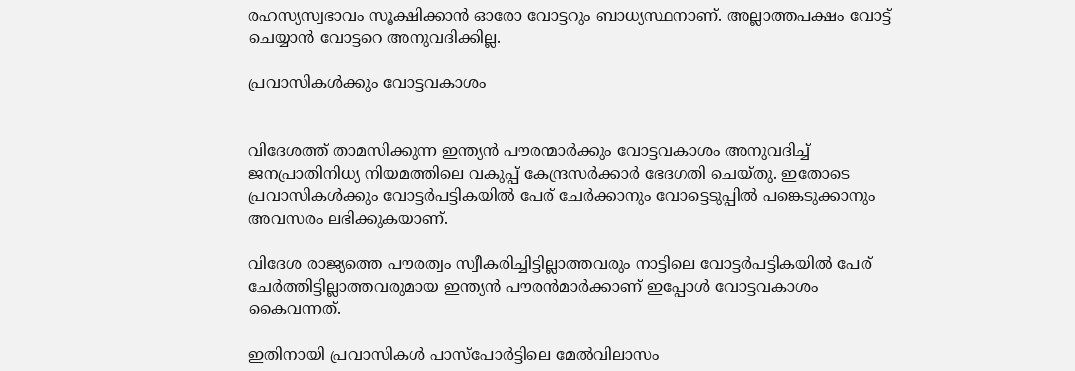രഹസ്യസ്വഭാവം സൂക്ഷിക്കാന്‍ ഓരോ വോട്ടറും ബാധ്യസ്ഥനാണ്. അല്ലാത്തപക്ഷം വോട്ട് ചെയ്യാന്‍ വോട്ടറെ അനുവദിക്കില്ല.

പ്രവാസികള്‍ക്കും വോട്ടവകാശം


വിദേശത്ത് താമസിക്കുന്ന ഇന്ത്യന്‍ പൗരന്മാര്‍ക്കും വോട്ടവകാശം അനുവദിച്ച് ജനപ്രാതിനിധ്യ നിയമത്തിലെ വകുപ്പ് കേന്ദ്രസര്‍ക്കാര്‍ ഭേദഗതി ചെയ്തു. ഇതോടെ പ്രവാസികള്‍ക്കും വോട്ടര്‍പട്ടികയില്‍ പേര് ചേര്‍ക്കാനും വോട്ടെടുപ്പില്‍ പങ്കെടുക്കാനും അവസരം ലഭിക്കുകയാണ്.

വിദേശ രാജ്യത്തെ പൗരത്വം സ്വീകരിച്ചിട്ടില്ലാത്തവരും നാട്ടിലെ വോട്ടര്‍പട്ടികയില്‍ പേര് ചേര്‍ത്തിട്ടില്ലാത്തവരുമായ ഇന്ത്യന്‍ പൗരന്‍മാര്‍ക്കാണ് ഇപ്പോള്‍ വോട്ടവകാശം കൈവന്നത്.

ഇതിനായി പ്രവാസികള്‍ പാസ്‌പോര്‍ട്ടിലെ മേല്‍വിലാസം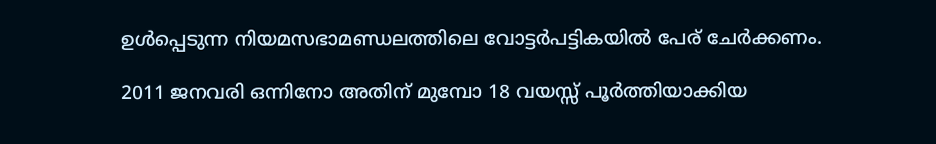ഉള്‍പ്പെടുന്ന നിയമസഭാമണ്ഡലത്തിലെ വോട്ടര്‍പട്ടികയില്‍ പേര് ചേര്‍ക്കണം.

2011 ജനവരി ഒന്നിനോ അതിന് മുമ്പോ 18 വയസ്സ് പൂര്‍ത്തിയാക്കിയ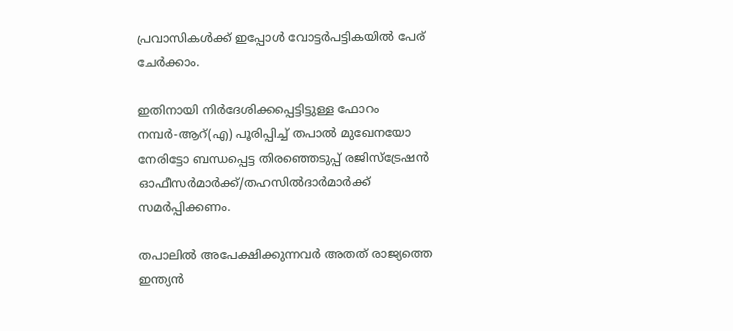പ്രവാസികള്‍ക്ക് ഇപ്പോള്‍ വോട്ടര്‍പട്ടികയില്‍ പേര് ചേര്‍ക്കാം.

ഇതിനായി നിര്‍ദേശിക്കപ്പെട്ടിട്ടുള്ള ഫോറം നമ്പര്‍-ആറ്(എ) പൂരിപ്പിച്ച് തപാല്‍ മുഖേനയോ നേരിട്ടോ ബന്ധപ്പെട്ട തിരഞ്ഞെടുപ്പ് രജിസ്‌ട്രേഷന്‍ ഓഫീസര്‍മാര്‍ക്ക്/തഹസില്‍ദാര്‍മാര്‍ക്ക് സമര്‍പ്പിക്കണം.

തപാലില്‍ അപേക്ഷിക്കുന്നവര്‍ അതത് രാജ്യത്തെ ഇന്ത്യന്‍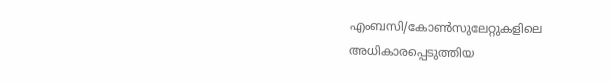എംബസി/കോണ്‍സുലേറ്റുകളിലെ അധികാരപ്പെടുത്തിയ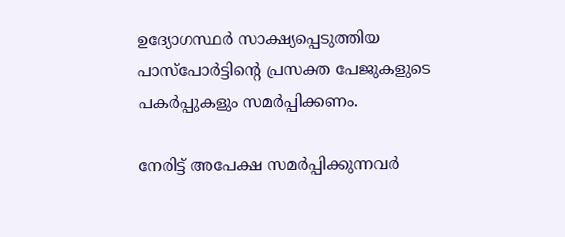ഉദ്യോഗസ്ഥര്‍ സാക്ഷ്യപ്പെടുത്തിയ പാസ്‌പോര്‍ട്ടിന്റെ പ്രസക്ത പേജുകളുടെ പകര്‍പ്പുകളും സമര്‍പ്പിക്കണം.

നേരിട്ട് അപേക്ഷ സമര്‍പ്പിക്കുന്നവര്‍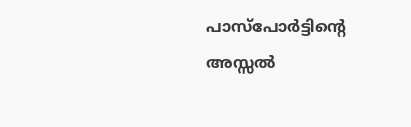പാസ്‌പോര്‍ട്ടിന്റെ അസ്സല്‍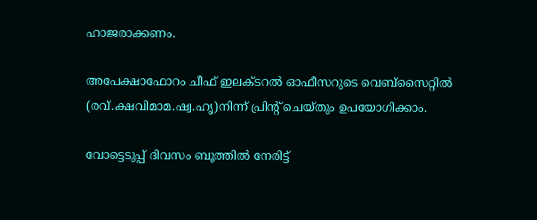ഹാജരാക്കണം.

അപേക്ഷാഫോറം ചീഫ് ഇലക്ടറല്‍ ഓഫീസറുടെ വെബ്‌സൈറ്റില്‍ (രവ്.ക്ഷവിമാമ.ഷ്വ.ഹൃ)നിന്ന് പ്രിന്റ് ചെയ്തും ഉപയോഗിക്കാം.

വോട്ടെടുപ്പ് ദിവസം ബൂത്തില്‍ നേരിട്ട്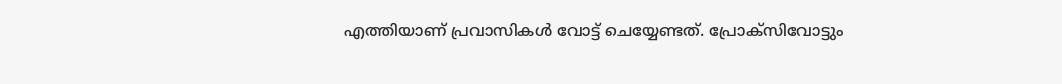എത്തിയാണ് പ്രവാസികള്‍ വോട്ട് ചെയ്യേണ്ടത്. പ്രോക്‌സിവോട്ടും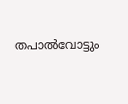തപാല്‍വോട്ടും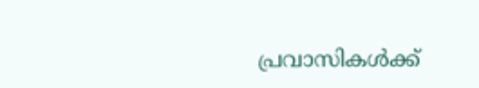പ്രവാസികള്‍ക്ക്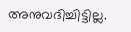അനുവദിച്ചിട്ടില്ല.